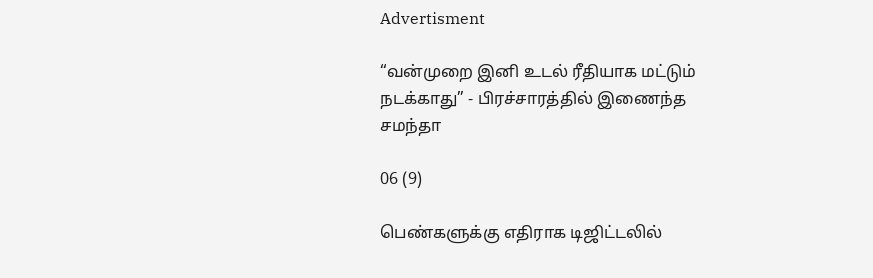Advertisment

“வன்முறை இனி உடல் ரீதியாக மட்டும் நடக்காது” - பிரச்சாரத்தில் இணைந்த சமந்தா

06 (9)

பெண்களுக்கு எதிராக டிஜிட்டலில்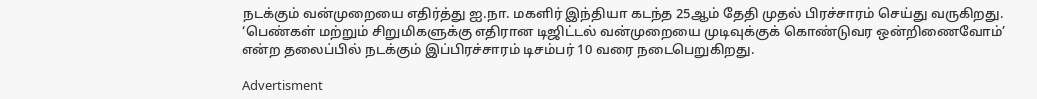நடக்கும் வன்முறையை எதிர்த்து ஐ.நா. மகளிர் இந்தியா கடந்த 25ஆம் தேதி முதல் பிரச்சாரம் செய்து வருகிறது. ‘பெண்கள் மற்றும் சிறுமிகளுக்கு எதிரான டிஜிட்டல் வன்முறையை முடிவுக்குக் கொண்டுவர ஒன்றிணைவோம்’ என்ற தலைப்பில் நடக்கும் இப்பிரச்சாரம் டிசம்பர் 10 வரை நடைபெறுகிறது.

Advertisment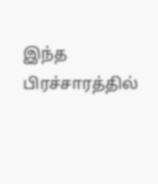இந்த பிரச்சாரத்தில்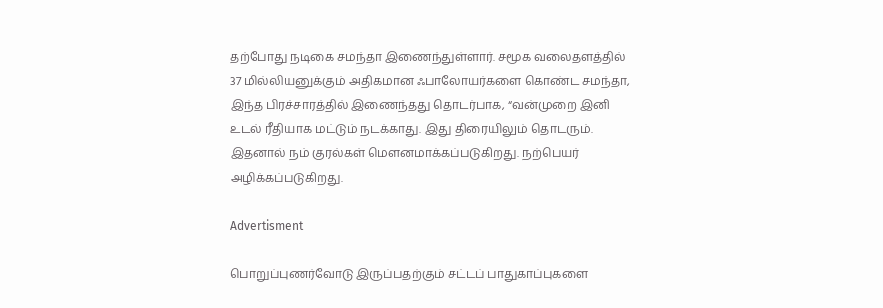தற்போது நடிகை சமந்தா இணைந்துள்ளார். சமூக வலைதளத்தில் 37 மில்லியனுக்கும் அதிகமான ஃபாலோயர்களை கொண்ட சமந்தா, இந்த பிரச்சாரத்தில் இணைந்தது தொடர்பாக, “வன்முறை இனி உடல் ரீதியாக மட்டும் நடக்காது. இது திரையிலும் தொடரும். இதனால் நம் குரல்கள் மௌனமாக்கப்படுகிறது. நற்பெயர் அழிக்கப்படுகிறது.

Advertisment

பொறுப்புணர்வோடு இருப்பதற்கும் சட்டப் பாதுகாப்புகளை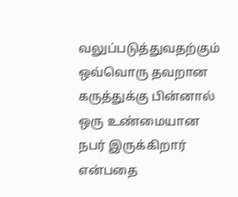வலுப்படுத்துவதற்கும் ஒவ்வொரு தவறான கருத்துக்கு பின்னால் ஒரு உண்மையான நபர் இருக்கிறார் என்பதை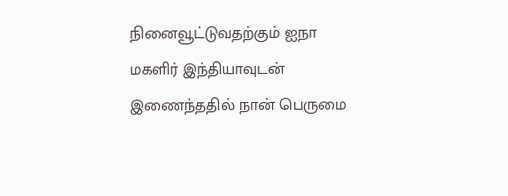நினைவூட்டுவதற்கும் ஐநா மகளிர் இந்தியாவுடன் இணைந்ததில் நான் பெருமை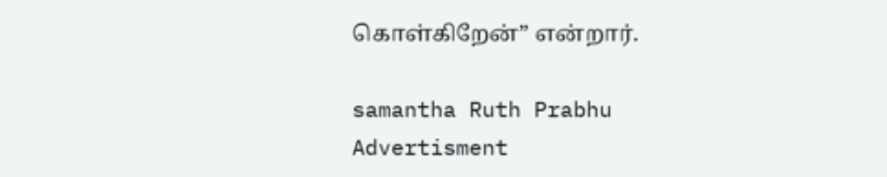கொள்கிறேன்” என்றார்.

samantha Ruth Prabhu
Advertisment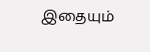இதையும்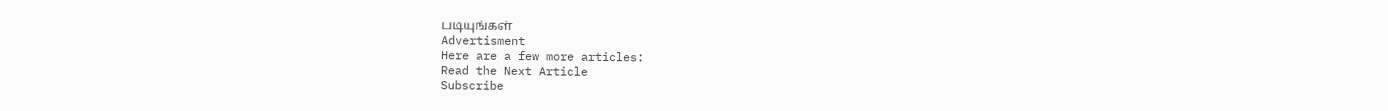படியுங்கள்
Advertisment
Here are a few more articles:
Read the Next Article
Subscribe